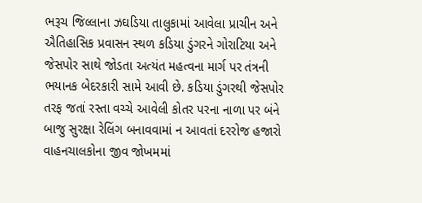ભરૂચ જિલ્લાના ઝઘડિયા તાલુકામાં આવેલા પ્રાચીન અને ઐતિહાસિક પ્રવાસન સ્થળ કડિયા ડુંગરને ગોરાટિયા અને જેસપોર સાથે જોડતા અત્યંત મહત્વના માર્ગ પર તંત્રની ભયાનક બેદરકારી સામે આવી છે. કડિયા ડુંગરથી જેસપોર તરફ જતાં રસ્તા વચ્ચે આવેલી કોતર પરના નાળા પર બંને બાજુ સુરક્ષા રેલિંગ બનાવવામાં ન આવતાં દરરોજ હજારો વાહનચાલકોના જીવ જોખમમાં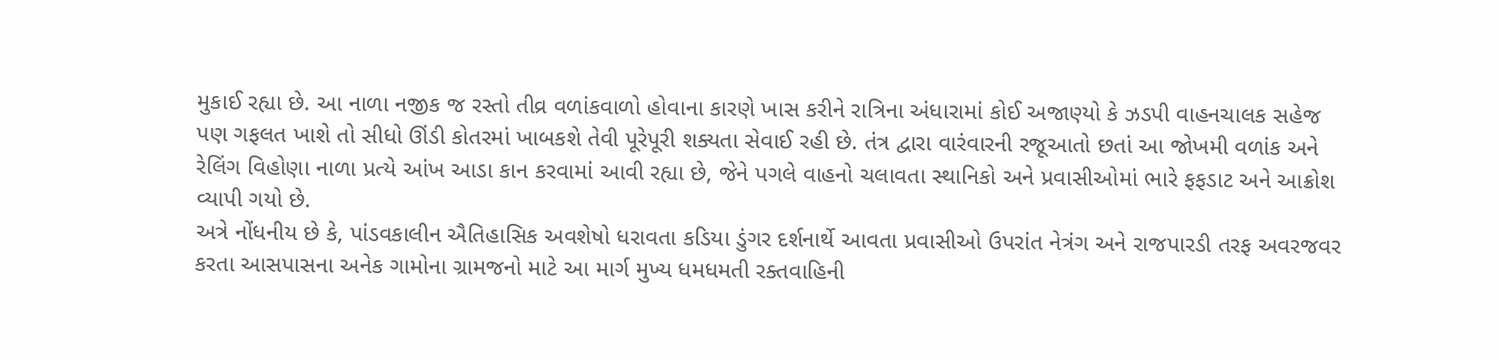મુકાઈ રહ્યા છે. આ નાળા નજીક જ રસ્તો તીવ્ર વળાંકવાળો હોવાના કારણે ખાસ કરીને રાત્રિના અંધારામાં કોઈ અજાણ્યો કે ઝડપી વાહનચાલક સહેજ પણ ગફલત ખાશે તો સીધો ઊંડી કોતરમાં ખાબકશે તેવી પૂરેપૂરી શક્યતા સેવાઈ રહી છે. તંત્ર દ્વારા વારંવારની રજૂઆતો છતાં આ જોખમી વળાંક અને રેલિંગ વિહોણા નાળા પ્રત્યે આંખ આડા કાન કરવામાં આવી રહ્યા છે, જેને પગલે વાહનો ચલાવતા સ્થાનિકો અને પ્રવાસીઓમાં ભારે ફફડાટ અને આક્રોશ વ્યાપી ગયો છે.
અત્રે નોંધનીય છે કે, પાંડવકાલીન ઐતિહાસિક અવશેષો ધરાવતા કડિયા ડુંગર દર્શનાર્થે આવતા પ્રવાસીઓ ઉપરાંત નેત્રંગ અને રાજપારડી તરફ અવરજવર કરતા આસપાસના અનેક ગામોના ગ્રામજનો માટે આ માર્ગ મુખ્ય ધમધમતી રક્તવાહિની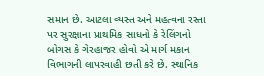સમાન છે. આટલા વ્યસ્ત અને મહત્વના રસ્તા પર સુરક્ષાના પ્રાથમિક સાધનો કે રેલિંગનો બોગસ કે ગેરહાજર હોવો એ માર્ગ મકાન વિભાગની લાપરવાહી છતી કરે છે. સ્થાનિક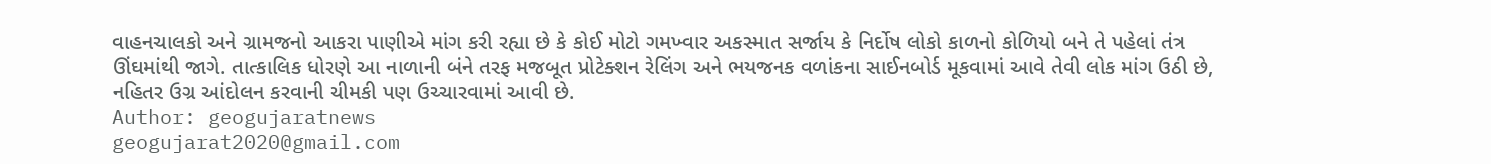વાહનચાલકો અને ગ્રામજનો આકરા પાણીએ માંગ કરી રહ્યા છે કે કોઈ મોટો ગમખ્વાર અકસ્માત સર્જાય કે નિર્દોષ લોકો કાળનો કોળિયો બને તે પહેલાં તંત્ર ઊંઘમાંથી જાગે. તાત્કાલિક ધોરણે આ નાળાની બંને તરફ મજબૂત પ્રોટેક્શન રેલિંગ અને ભયજનક વળાંકના સાઈનબોર્ડ મૂકવામાં આવે તેવી લોક માંગ ઉઠી છે, નહિતર ઉગ્ર આંદોલન કરવાની ચીમકી પણ ઉચ્ચારવામાં આવી છે.
Author: geogujaratnews
geogujarat2020@gmail.com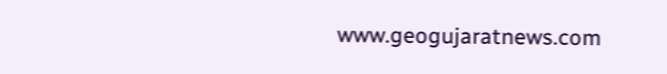www.geogujaratnews.com